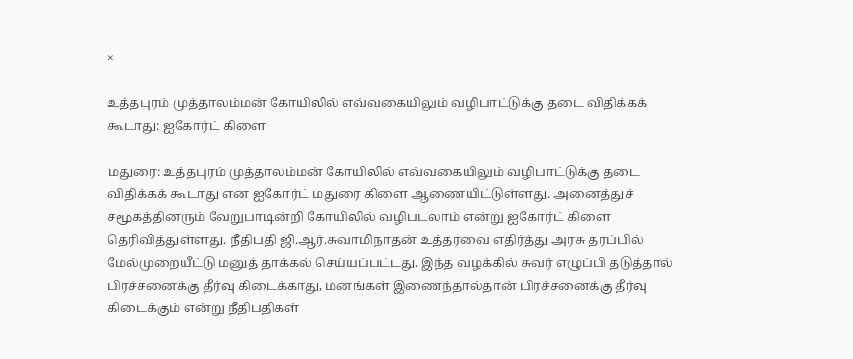×

உத்தபுரம் முத்தாலம்மன் கோயிலில் எவ்வகையிலும் வழிபாட்டுக்கு தடை விதிக்கக் கூடாது: ஐகோர்ட் கிளை

மதுரை: உத்தபுரம் முத்தாலம்மன் கோயிலில் எவ்வகையிலும் வழிபாட்டுக்கு தடை விதிக்கக் கூடாது என ஐகோர்ட் மதுரை கிளை ஆணையிட்டுள்ளது. அனைத்துச் சமூகத்தினரும் வேறுபாடின்றி கோயிலில் வழிபடலாம் என்று ஐகோர்ட் கிளை தெரிவித்துள்ளது. நீதிபதி ஜி.ஆர்.சுவாமிநாதன் உத்தரவை எதிர்த்து அரசு தரப்பில் மேல்முறையீட்டு மனுத் தாக்கல் செய்யப்பட்டது. இந்த வழக்கில் சுவர் எழுப்பி தடுத்தால் பிரச்சனைக்கு தீர்வு கிடைக்காது, மனங்கள் இணைந்தால்தான் பிரச்சனைக்கு தீர்வு கிடைக்கும் என்று நீதிபதிகள்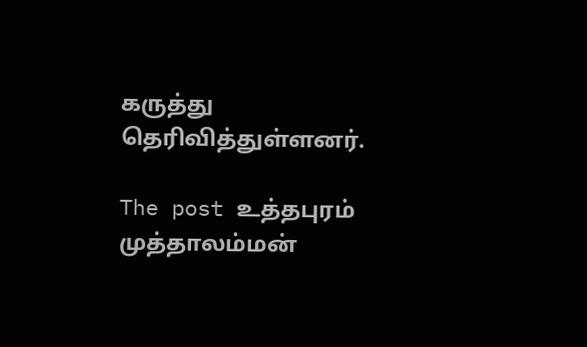கருத்து தெரிவித்துள்ளனர்.

The post உத்தபுரம் முத்தாலம்மன்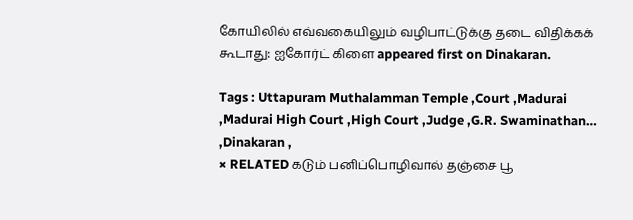கோயிலில் எவ்வகையிலும் வழிபாட்டுக்கு தடை விதிக்கக் கூடாது: ஐகோர்ட் கிளை appeared first on Dinakaran.

Tags : Uttapuram Muthalamman Temple ,Court ,Madurai ,Madurai High Court ,High Court ,Judge ,G.R. Swaminathan… ,Dinakaran ,
× RELATED கடும் பனிப்பொழிவால் தஞ்சை பூ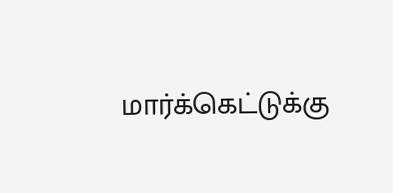மார்க்கெட்டுக்கு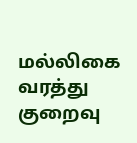மல்லிகை வரத்து குறைவு